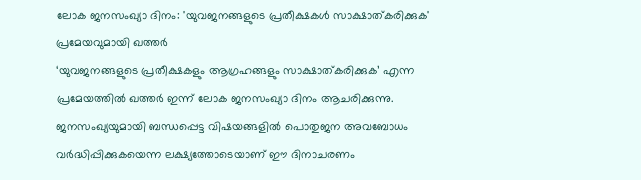ലോക ജനസംഖ്യാ ദിനം: 'യുവജനങ്ങളുടെ പ്രതീക്ഷകൾ സാക്ഷാത്കരിക്കുക' പ്രമേയവുമായി ഖത്തർ
‘യുവജനങ്ങളുടെ പ്രതീക്ഷകളും ആഗ്രഹങ്ങളും സാക്ഷാത്കരിക്കുക’ എന്ന പ്രമേയത്തിൽ ഖത്തർ ഇന്ന് ലോക ജനസംഖ്യാ ദിനം ആചരിക്കുന്നു. ജനസംഖ്യയുമായി ബന്ധപ്പെട്ട വിഷയങ്ങളിൽ പൊതുജന അവബോധം വർദ്ധിപ്പിക്കുകയെന്ന ലക്ഷ്യത്തോടെയാണ് ഈ ദിനാചരണം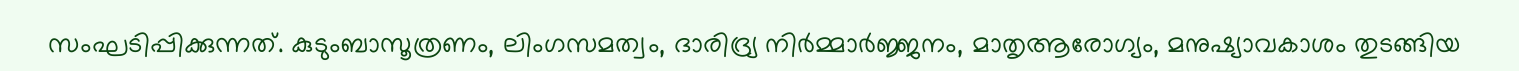സംഘടിപ്പിക്കുന്നത്. കുടുംബാസൂത്രണം, ലിംഗസമത്വം, ദാരിദ്ര്യ നിർമ്മാർജ്ജനം, മാതൃആരോഗ്യം, മനുഷ്യാവകാശം തുടങ്ങിയ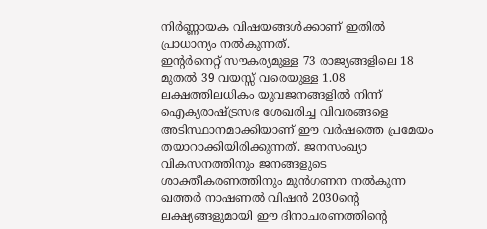നിർണ്ണായക വിഷയങ്ങൾക്കാണ് ഇതിൽ പ്രാധാന്യം നൽകുന്നത്.
ഇന്റർനെറ്റ് സൗകര്യമുള്ള 73 രാജ്യങ്ങളിലെ 18 മുതൽ 39 വയസ്സ് വരെയുള്ള 1.08 ലക്ഷത്തിലധികം യുവജനങ്ങളിൽ നിന്ന് ഐക്യരാഷ്ട്രസഭ ശേഖരിച്ച വിവരങ്ങളെ അടിസ്ഥാനമാക്കിയാണ് ഈ വർഷത്തെ പ്രമേയം തയാറാക്കിയിരിക്കുന്നത്. ജനസംഖ്യാ വികസനത്തിനും ജനങ്ങളുടെ ശാക്തീകരണത്തിനും മുൻഗണന നൽകുന്ന ഖത്തർ നാഷണൽ വിഷൻ 2030ന്റെ ലക്ഷ്യങ്ങളുമായി ഈ ദിനാചരണത്തിന്റെ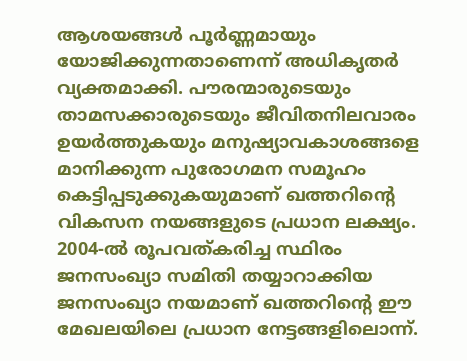ആശയങ്ങൾ പൂർണ്ണമായും യോജിക്കുന്നതാണെന്ന് അധികൃതർ വ്യക്തമാക്കി. പൗരന്മാരുടെയും താമസക്കാരുടെയും ജീവിതനിലവാരം ഉയർത്തുകയും മനുഷ്യാവകാശങ്ങളെ മാനിക്കുന്ന പുരോഗമന സമൂഹം കെട്ടിപ്പടുക്കുകയുമാണ് ഖത്തറിന്റെ വികസന നയങ്ങളുടെ പ്രധാന ലക്ഷ്യം.
2004-ൽ രൂപവത്കരിച്ച സ്ഥിരം ജനസംഖ്യാ സമിതി തയ്യാറാക്കിയ ജനസംഖ്യാ നയമാണ് ഖത്തറിന്റെ ഈ മേഖലയിലെ പ്രധാന നേട്ടങ്ങളിലൊന്ന്.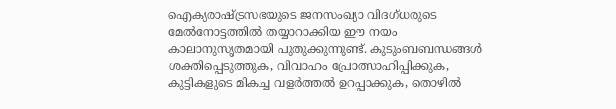ഐക്യരാഷ്ട്രസഭയുടെ ജനസംഖ്യാ വിദഗ്ധരുടെ മേൽനോട്ടത്തിൽ തയ്യാറാക്കിയ ഈ നയം കാലാനുസൃതമായി പുതുക്കുന്നുണ്ട്. കുടുംബബന്ധങ്ങൾ ശക്തിപ്പെടുത്തുക, വിവാഹം പ്രോത്സാഹിപ്പിക്കുക, കുട്ടികളുടെ മികച്ച വളർത്തൽ ഉറപ്പാക്കുക, തൊഴിൽ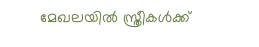മേഖലയിൽ സ്ത്രീകൾക്ക്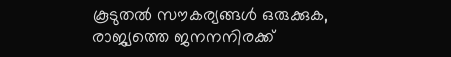കൂടുതൽ സൗകര്യങ്ങൾ ഒരുക്കുക, രാജ്യത്തെ ജനനനിരക്ക്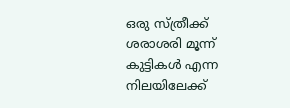ഒരു സ്ത്രീക്ക് ശരാശരി മൂന്ന് കുട്ടികൾ എന്ന നിലയിലേക്ക്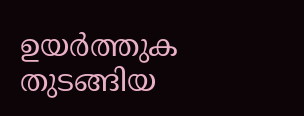ഉയർത്തുക തുടങ്ങിയ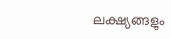ലക്ഷ്യങ്ങളും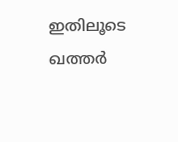ഇതിലൂടെ ഖത്തർ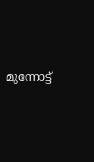മുന്നോട്ട്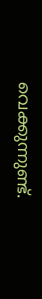വെക്കുന്നുണ്ട്.